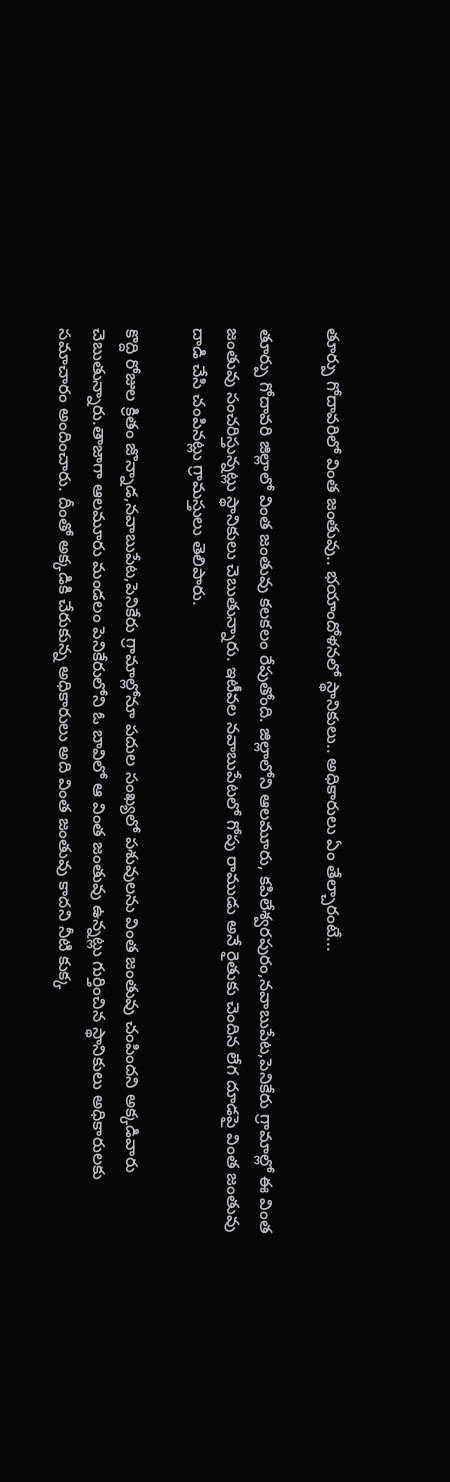తూర్పు గోదావరిలో వింత జంతువు.. భయాందోళనలో స్థానికులు.. అధికారులు ఏం తేల్చారంటే...

తూర్పు గోదావరి జిల్లాలో వింత జంతువు కలకలం రేపుతోంది. జిల్లాలోని ఆలమూరు, కపిలేశ్వరపురం,నవాబుపేట,పెనికేరు గ్రామాల్లో ఈ వింత జంతువు సంచరిస్తున్నట్లు స్థానికులు చెబుతున్నారు. ఇటీవల నవాబుపేటలో గోపు రాముడు అనే రైతుకు చెందిన లేగ దూడపై వింత జంతువు దాడి చేసి చంపినట్లు గ్రామస్తులు తెలిపారు.

కొద్ది రోజుల క్రితం జొన్నాడ,నవాబుపేట,పెనికేరు గ్రామాల్లోనూ పదుల సంఖ్యలో పశువులను వింత జంతువు చంపిందని అక్కడివారు చెబుతున్నారు.తాజాగా ఆలమూరు మండలం పెనికేరులోని ఓ బావిలో ఆ వింత జంతువు ఉన్నట్లు గుర్తించిన స్థానికులు అధికారులకు సమాచారం అందించారు. దీంతో అక్కడికి చేరుకున్న అధికారులు అది వింత జంతువు కాదని నీటి కుక్క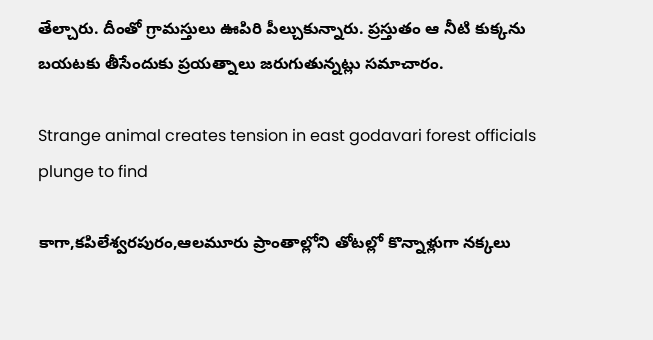తేల్చారు. దీంతో గ్రామస్తులు ఊపిరి పీల్చుకున్నారు. ప్రస్తుతం ఆ నీటి కుక్కను బయటకు తీసేందుకు ప్రయత్నాలు జరుగుతున్నట్లు సమాచారం.

Strange animal creates tension in east godavari forest officials plunge to find

కాగా,కపిలేశ్వరపురం,ఆలమూరు ప్రాంతాల్లోని తోటల్లో కొన్నాళ్లుగా నక్కలు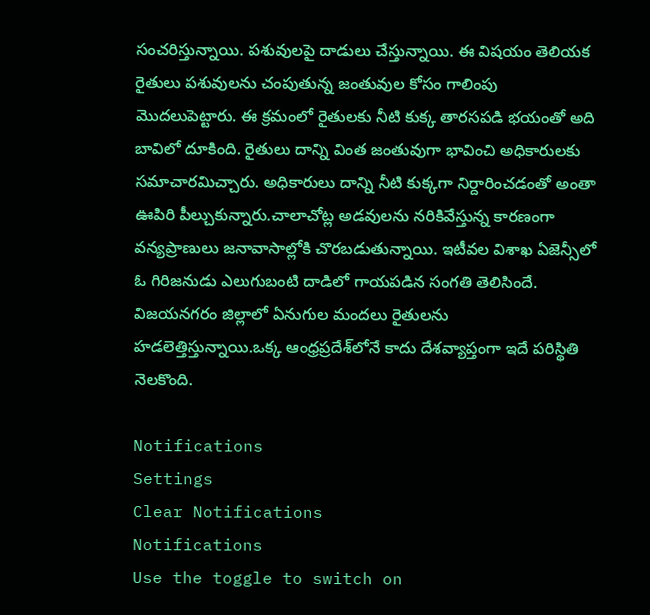సంచరిస్తున్నాయి. పశువులపై దాడులు చేస్తున్నాయి. ఈ విషయం తెలియక రైతులు పశువులను చంపుతున్న జంతువుల కోసం గాలింపు మొదలుపెట్టారు. ఈ క్రమంలో రైతులకు నీటి కుక్క తారసపడి భయంతో అది బావిలో దూకింది. రైతులు దాన్ని వింత జంతువుగా భావించి అధికారులకు సమాచారమిచ్చారు. అధికారులు దాన్ని నీటి కుక్కగా నిర్దారించడంతో అంతా ఊపిరి పీల్చుకున్నారు.చాలాచోట్ల అడవులను నరికివేస్తున్న కారణంగా వన్యప్రాణులు జనావాసాల్లోకి చొరబడుతున్నాయి. ఇటీవల విశాఖ ఏజెన్సీలో ఓ గిరిజనుడు ఎలుగుబంటి దాడిలో గాయపడిన సంగతి తెలిసిందే. విజయనగరం జిల్లాలో ఏనుగుల మందలు రైతులను హడలెత్తిస్తున్నాయి.ఒక్క ఆంధ్రప్రదేశ్‌లోనే కాదు దేశవ్యాప్తంగా ఇదే పరిస్థితి నెలకొంది.

Notifications
Settings
Clear Notifications
Notifications
Use the toggle to switch on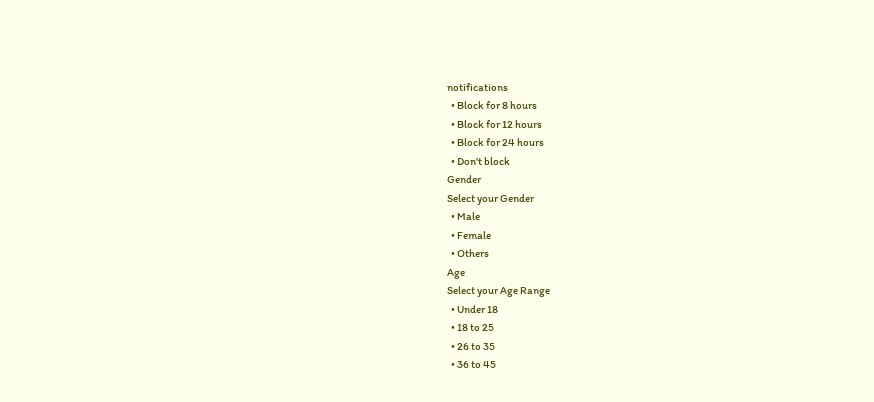notifications
  • Block for 8 hours
  • Block for 12 hours
  • Block for 24 hours
  • Don't block
Gender
Select your Gender
  • Male
  • Female
  • Others
Age
Select your Age Range
  • Under 18
  • 18 to 25
  • 26 to 35
  • 36 to 45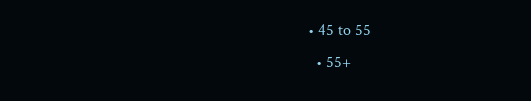• 45 to 55
  • 55+